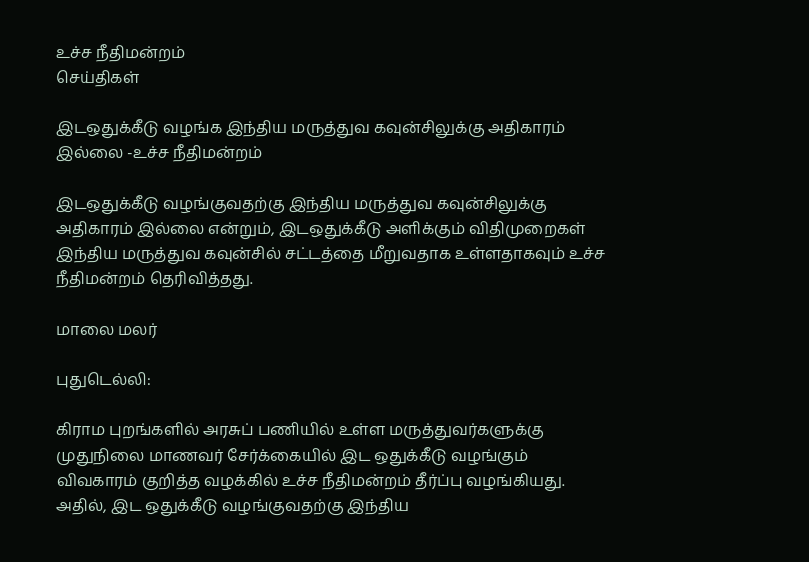உச்ச நீதிமன்றம்
செய்திகள்

இடஒதுக்கீடு வழங்க இந்திய மருத்துவ கவுன்சிலுக்கு அதிகாரம் இல்லை -உச்ச நீதிமன்றம்

இடஒதுக்கீடு வழங்குவதற்கு இந்திய மருத்துவ கவுன்சிலுக்கு அதிகாரம் இல்லை என்றும், இடஒதுக்கீடு அளிக்கும் விதிமுறைகள் இந்திய மருத்துவ கவுன்சில் சட்டத்தை மீறுவதாக உள்ளதாகவும் உச்ச நீதிமன்றம் தெரிவித்தது.

மாலை மலர்

புதுடெல்லி:

கிராம புறங்களில் அரசுப் பணியில் உள்ள மருத்துவர்களுக்கு முதுநிலை மாணவர் சேர்க்கையில் இட ஒதுக்கீடு வழங்கும் விவகாரம் குறித்த வழக்கில் உச்ச நீதிமன்றம் தீர்ப்பு வழங்கியது. அதில், இட ஒதுக்கீடு வழங்குவதற்கு இந்திய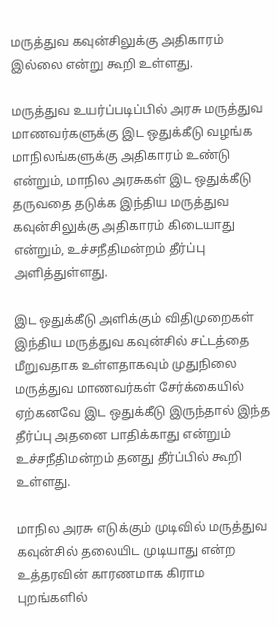மருத்துவ கவுன்சிலுக்கு அதிகாரம் இல்லை என்று கூறி உள்ளது.

மருத்துவ உயர்ப்படிப்பில் அரசு மருத்துவ மாணவர்களுக்கு இட ஒதுக்கீடு வழங்க மாநிலங்களுக்கு அதிகாரம் உண்டு என்றும், மாநில அரசுகள் இட ஒதுக்கீடு தருவதை தடுக்க இந்திய மருத்துவ கவுன்சிலுக்கு அதிகாரம் கிடையாது என்றும், உச்சநீதிமன்றம் தீர்ப்பு அளித்துள்ளது.

இட ஒதுக்கீடு அளிக்கும் விதிமுறைகள் இந்திய மருத்துவ கவுன்சில் சட்டத்தை மீறுவதாக உள்ளதாகவும் முதுநிலை மருத்துவ மாணவர்கள் சேர்க்கையில் ஏற்கனவே இட ஒதுக்கீடு இருந்தால் இந்த தீர்ப்பு அதனை பாதிக்காது என்றும் உச்சநீதிமன்றம் தனது தீர்ப்பில் கூறி உள்ளது.

மாநில அரசு எடுக்கும் முடிவில் மருத்துவ கவுன்சில் தலையிட முடியாது என்ற உத்தரவின் காரணமாக கிராம புறங்களில்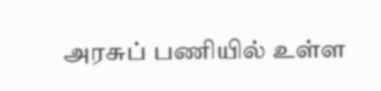அரசுப் பணியில் உள்ள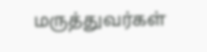மருத்துவர்கள்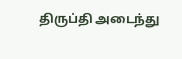திருப்தி அடைந்து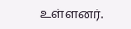உள்ளனர்.